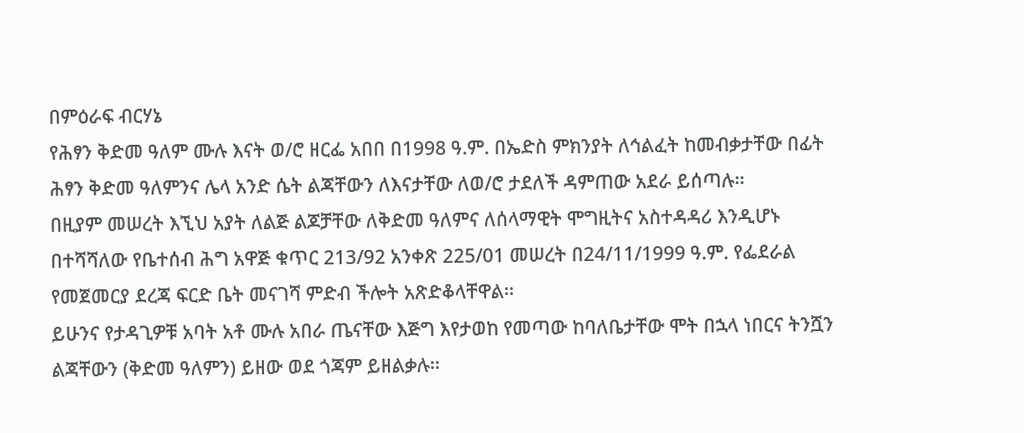በምዕራፍ ብርሃኔ
የሕፃን ቅድመ ዓለም ሙሉ እናት ወ/ሮ ዘርፌ አበበ በ1998 ዓ.ም. በኤድስ ምክንያት ለኅልፈት ከመብቃታቸው በፊት ሕፃን ቅድመ ዓለምንና ሌላ አንድ ሴት ልጃቸውን ለእናታቸው ለወ/ሮ ታደለች ዳምጠው አደራ ይሰጣሉ፡፡
በዚያም መሠረት እኚህ አያት ለልጅ ልጆቻቸው ለቅድመ ዓለምና ለሰላማዊት ሞግዚትና አስተዳዳሪ እንዲሆኑ በተሻሻለው የቤተሰብ ሕግ አዋጅ ቁጥር 213/92 አንቀጽ 225/01 መሠረት በ24/11/1999 ዓ.ም. የፌደራል የመጀመርያ ደረጃ ፍርድ ቤት መናገሻ ምድብ ችሎት አጽድቆላቸዋል፡፡
ይሁንና የታዳጊዎቹ አባት አቶ ሙሉ አበራ ጤናቸው እጅግ እየታወከ የመጣው ከባለቤታቸው ሞት በኋላ ነበርና ትንሿን ልጃቸውን (ቅድመ ዓለምን) ይዘው ወደ ጎጃም ይዘልቃሉ፡፡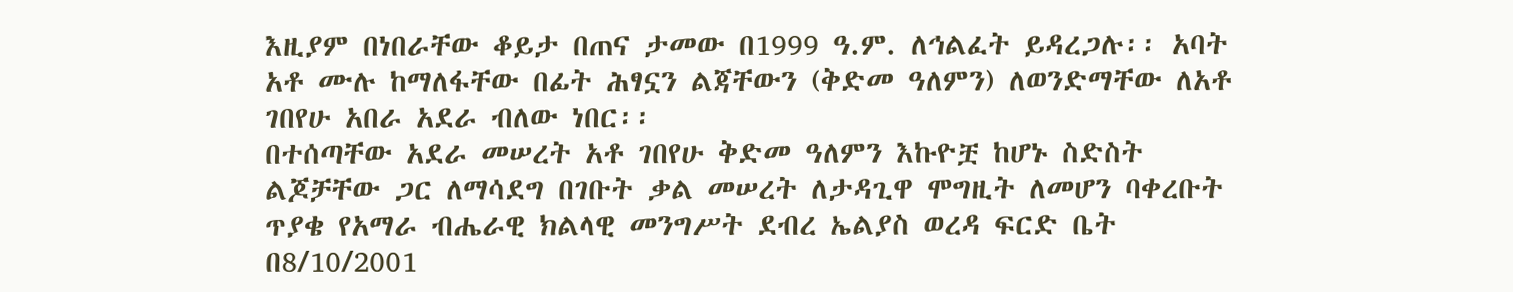እዚያም በነበራቸው ቆይታ በጠና ታመው በ1999 ዓ.ም. ለኅልፈት ይዳረጋሉ፡፡ አባት አቶ ሙሉ ከማለፋቸው በፊት ሕፃኗን ልጃቸውን (ቅድመ ዓለምን) ለወንድማቸው ለአቶ ገበየሁ አበራ አደራ ብለው ነበር፡፡
በተሰጣቸው አደራ መሠረት አቶ ገበየሁ ቅድመ ዓለምን እኩዮቿ ከሆኑ ስድስት ልጆቻቸው ጋር ለማሳደግ በገቡት ቃል መሠረት ለታዳጊዋ ሞግዚት ለመሆን ባቀረቡት ጥያቄ የአማራ ብሔራዊ ክልላዊ መንግሥት ደብረ ኤልያስ ወረዳ ፍርድ ቤት በ8/10/2001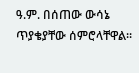ዓ.ም. በሰጠው ውሳኔ ጥያቄያቸው ሰምሮላቸዋል፡፡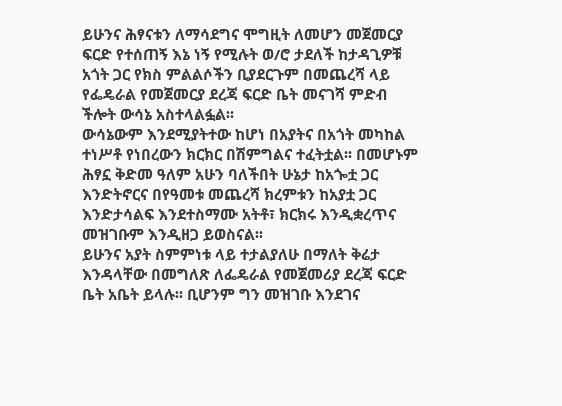ይሁንና ሕፃናቱን ለማሳደግና ሞግዚት ለመሆን መጀመርያ ፍርድ የተሰጠኝ እኔ ነኝ የሚሉት ወ/ሮ ታደለች ከታዳጊዎቹ አጎት ጋር የክስ ምልልሶችን ቢያደርጉም በመጨረሻ ላይ የፌዴራል የመጀመርያ ደረጃ ፍርድ ቤት መናገሻ ምድብ ችሎት ውሳኔ አስተላልፏል፡፡
ውሳኔውም እንደሚያትተው ከሆነ በአያትና በአጎት መካከል ተነሥቶ የነበረውን ክርክር በሽምግልና ተፈትቷል፡፡ በመሆኑም ሕፃኗ ቅድመ ዓለም አሁን ባለችበት ሁኔታ ከአጐቷ ጋር እንድትኖርና በየዓመቱ መጨረሻ ክረምቱን ከአያቷ ጋር እንድታሳልፍ እንደተስማሙ አትቶ፣ ክርክሩ እንዲቋረጥና መዝገቡም እንዲዘጋ ይወስናል፡፡
ይሁንና አያት ስምምነቱ ላይ ተታልያለሁ በማለት ቅሬታ እንዳላቸው በመግለጽ ለፌዴራል የመጀመሪያ ደረጃ ፍርድ ቤት አቤት ይላሉ፡፡ ቢሆንም ግን መዝገቡ እንደገና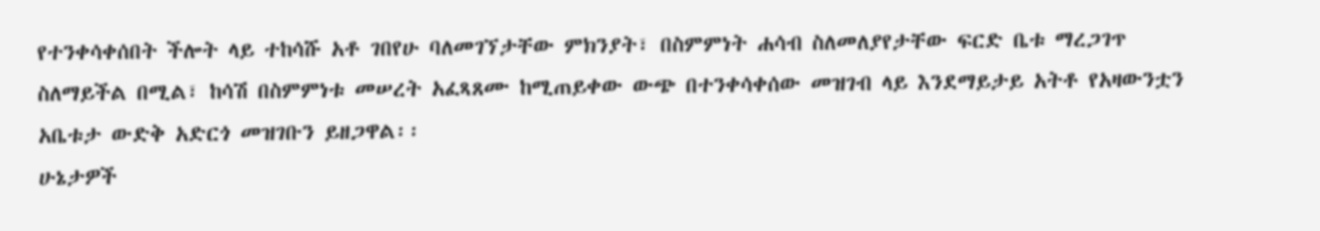የተንቀሳቀሰበት ችሎት ላይ ተከሳሹ አቶ ገበየሁ ባለመገኘታቸው ምክንያት፣ በስምምነት ሐሳብ ስለመለያየታቸው ፍርድ ቤቱ ማረጋገጥ ስለማይችል በሚል፣ ከሳሽ በስምምነቱ መሠረት አፈጻጸሙ ከሚጠይቀው ውጭ በተንቀሳቀሰው መዝገብ ላይ እንደማይታይ አትቶ የአዛውንቷን አቤቱታ ውድቅ አድርጎ መዝገቡን ይዘጋዋል፡፡
ሁኔታዎች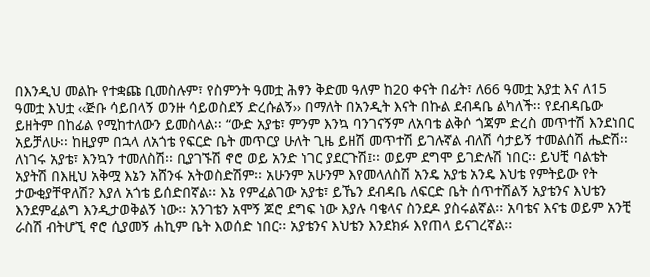በእንዲህ መልኩ የተቋጩ ቢመስሉም፣ የስምንት ዓመቷ ሕፃን ቅድመ ዓለም ከ20 ቀናት በፊት፣ ለ66 ዓመቷ አያቷ እና ለ15 ዓመቷ እህቷ ‹‹ጅቡ ሳይበላኝ ወንዙ ሳይወስደኝ ድረሱልኝ›› በማለት በአንዲት እናት በኩል ደብዳቤ ልካለች፡፡ የደብዳቤው ይዘትም በከፊል የሚከተለውን ይመስላል፡፡ “ውድ አያቴ፣ ምንም እንኳ ባንገናኝም ለአባቴ ልቅሶ ጎጃም ድረስ መጥተሽ እንደነበር አይቻለሁ፡፡ ከዚያም በኋላ ለአጎቴ የፍርድ ቤት መጥርያ ሁለት ጊዜ ይዘሽ መጥተሽ ይገሉኛል ብለሽ ሳታይኝ ተመልሰሽ ሔድሽ፡፡ ለነገሩ አያቴ፣ እንኳን ተመለስሽ፡፡ ቢያገኙሽ ኖሮ ወይ አንድ ነገር ያደርጉሽ፤፡፡ ወይም ደግሞ ይገድሉሽ ነበር፡፡ ይህቺ ባልቴት አያትሽ በእዚህ አቅሟ እኔን አሸንፋ አትወስድሽም፡፡ አሁንም አሁንም እየመላለስሽ አንዴ አያቴ አንዴ እህቴ የምትይው የት ታውቂያቸዋለሽ? እያለ አጎቴ ይሰድበኛል፡፡ እኔ የምፈልገው አያቴ፣ ይኼን ደብዳቤ ለፍርድ ቤት ሰጥተሽልኝ አያቴንና እህቴን እንደምፈልግ እንዲታወቅልኝ ነው፡፡ አንገቴን አሞኝ ጆሮ ደግፍ ነው እያሉ ባቄላና ስንደዶ ያስሩልኛል፡፡ አባቴና እናቴ ወይም አንቺ ራስሽ ብትሆኚ ኖሮ ሲያመኝ ሐኪም ቤት እወሰድ ነበር፡፡ አያቴንና እህቴን እንደክፉ እየጠላ ይናገረኛል፡፡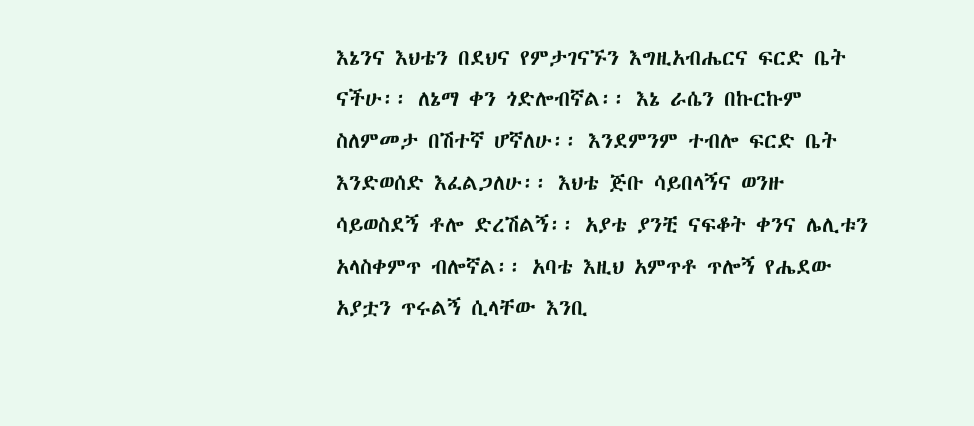እኔንና እህቴን በደህና የምታገናኙን እግዚአብሔርና ፍርድ ቤት ናችሁ፡፡ ለኔማ ቀን ጎድሎብኛል፡፡ እኔ ራሴን በኩርኩም ስለምመታ በሽተኛ ሆኛለሁ፡፡ እንደምንም ተብሎ ፍርድ ቤት እንድወሰድ እፈልጋለሁ፡፡ እህቴ ጅቡ ሳይበላኝና ወንዙ ሳይወስደኝ ቶሎ ድረሽልኝ፡፡ አያቴ ያንቺ ናፍቆት ቀንና ሌሊቱን አላስቀምጥ ብሎኛል፡፡ አባቴ እዚህ አምጥቶ ጥሎኝ የሔደው አያቷን ጥሩልኝ ሲላቸው እንቢ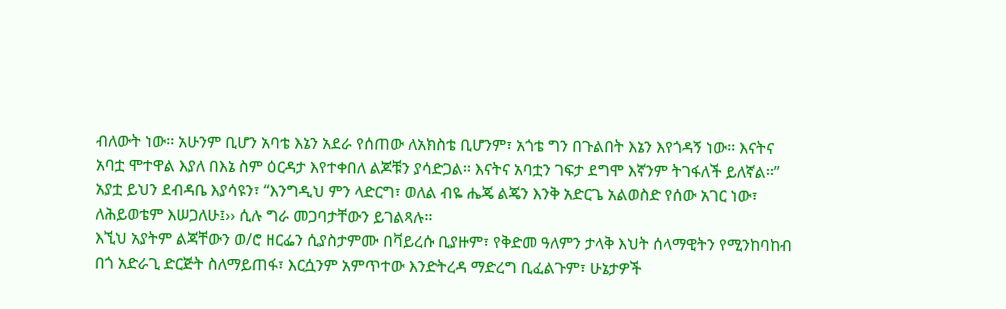ብለውት ነው፡፡ አሁንም ቢሆን አባቴ እኔን አደራ የሰጠው ለአክስቴ ቢሆንም፣ አጎቴ ግን በጉልበት እኔን እየጎዳኝ ነው፡፡ እናትና አባቷ ሞተዋል እያለ በእኔ ስም ዕርዳታ እየተቀበለ ልጆቹን ያሳድጋል፡፡ እናትና አባቷን ገፍታ ደግሞ እኛንም ትገፋለች ይለኛል፡፡”
አያቷ ይህን ደብዳቤ እያሳዩን፣ “እንግዲህ ምን ላድርግ፣ ወለል ብዬ ሔጄ ልጄን እንቅ አድርጌ አልወስድ የሰው አገር ነው፣ ለሕይወቴም እሠጋለሁ፤›› ሲሉ ግራ መጋባታቸውን ይገልጻሉ፡፡
እኚህ አያትም ልጃቸውን ወ/ሮ ዘርፌን ሲያስታምሙ በቫይረሱ ቢያዙም፣ የቅድመ ዓለምን ታላቅ እህት ሰላማዊትን የሚንከባከብ በጎ አድራጊ ድርጅት ስለማይጠፋ፣ እርሷንም አምጥተው እንድትረዳ ማድረግ ቢፈልጉም፣ ሁኔታዎች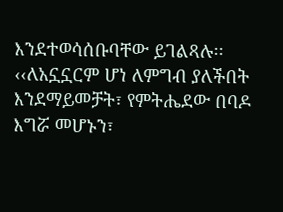እንደተወሳሰቡባቸው ይገልጻሉ፡፡
‹‹ለአኗኗርም ሆነ ለምግብ ያለችበት እንደማይመቻት፣ የምትሔደው በባዶ እግሯ መሆኑን፣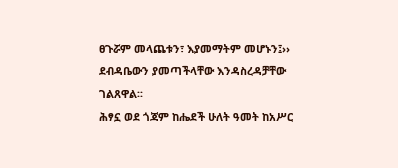ፀጉሯም መላጨቱን፣ እያመማትም መሆኑን፤›› ደብዳቤውን ያመጣችላቸው እንዳስረዳቻቸው ገልጸዋል፡፡
ሕፃኗ ወደ ጎጃም ከሔደች ሁለት ዓመት ከአሥር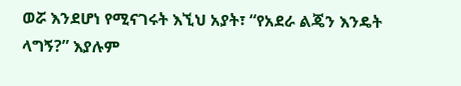ወሯ እንደሆነ የሚናገሩት እኚህ አያት፣ “የአደራ ልጄን እንዴት ላግኝ?” እያሉም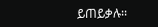ይጠይቃሉ፡፡